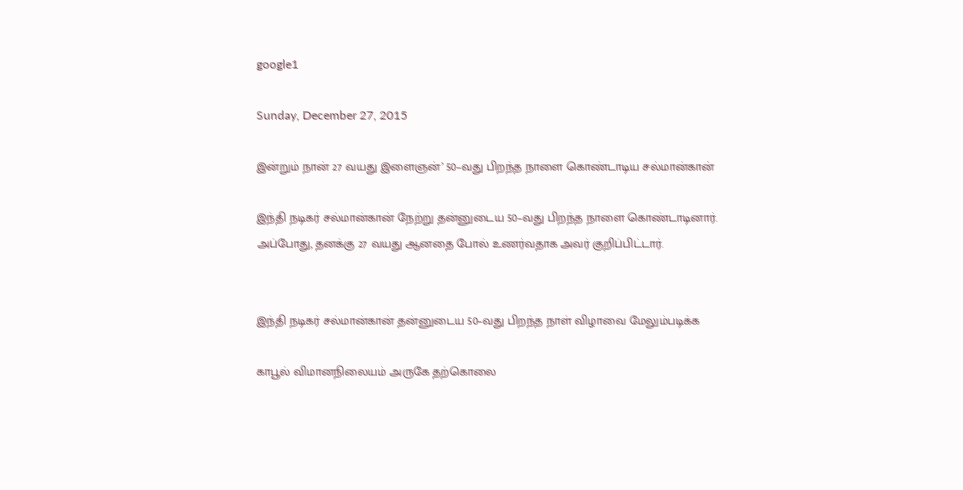google1

Sunday, December 27, 2015

இன்றும் நான் 27 வயது இளைஞன்’ 50–வது பிறந்த நாளை கொண்டாடிய சல்மான்கான்

இந்தி நடிகர் சல்மான்கான் நேற்று தன்னுடைய 50–வது பிறந்த நாளை கொண்டாடினார். அப்போது, தனக்கு 27 வயது ஆனதை போல் உணர்வதாக அவர் குறிப்பிட்டார்.


இந்தி நடிகர் சல்மான்கான் தன்னுடைய 50–வது பிறந்த நாள் விழாவை மேலும்படிக்க

காபூல் விமானநிலையம் அருகே தற்கொலை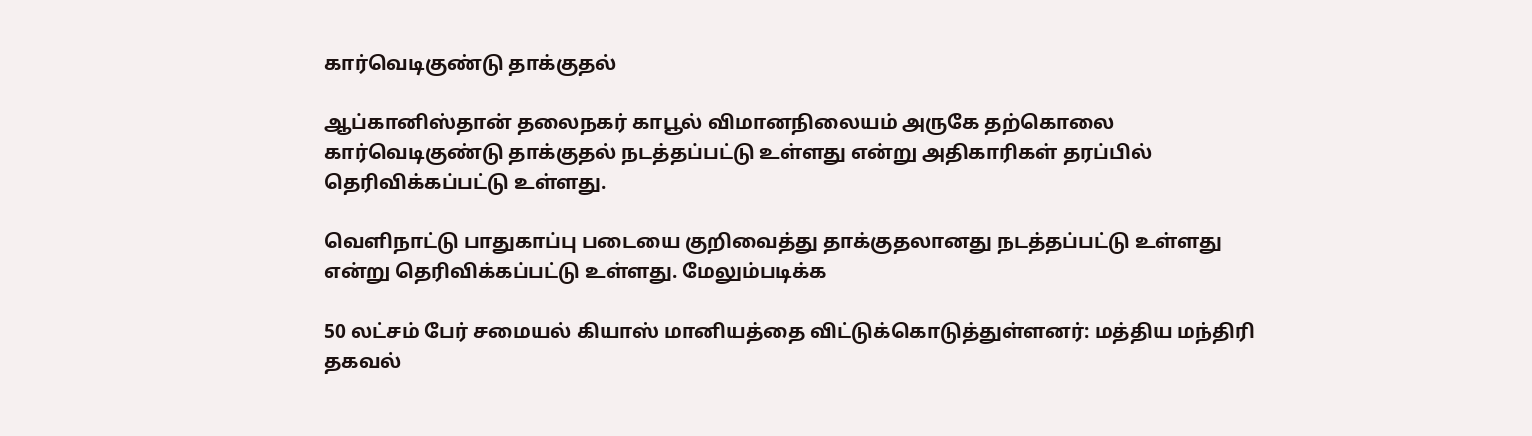கார்வெடிகுண்டு தாக்குதல்

ஆப்கானிஸ்தான் தலைநகர் காபூல் விமானநிலையம் அருகே தற்கொலை கார்வெடிகுண்டு தாக்குதல் நடத்தப்பட்டு உள்ளது என்று அதிகாரிகள் தரப்பில் தெரிவிக்கப்பட்டு உள்ளது.

வெளிநாட்டு பாதுகாப்பு படையை குறிவைத்து தாக்குதலானது நடத்தப்பட்டு உள்ளது என்று தெரிவிக்கப்பட்டு உள்ளது. மேலும்படிக்க

50 லட்சம் பேர் சமையல் கியாஸ் மானியத்தை விட்டுக்கொடுத்துள்ளனர்: மத்திய மந்திரி தகவல்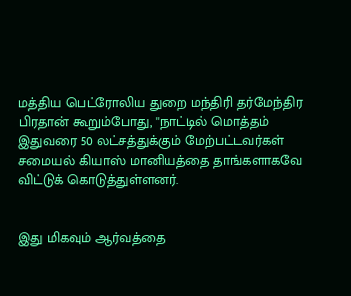மத்திய பெட்ரோலிய துறை மந்திரி தர்மேந்திர பிரதான் கூறும்போது, ''நாட்டில் மொத்தம் இதுவரை 50 லட்சத்துக்கும் மேற்பட்டவர்கள் சமையல் கியாஸ் மானியத்தை தாங்களாகவே விட்டுக் கொடுத்துள்ளனர்.


இது மிகவும் ஆர்வத்தை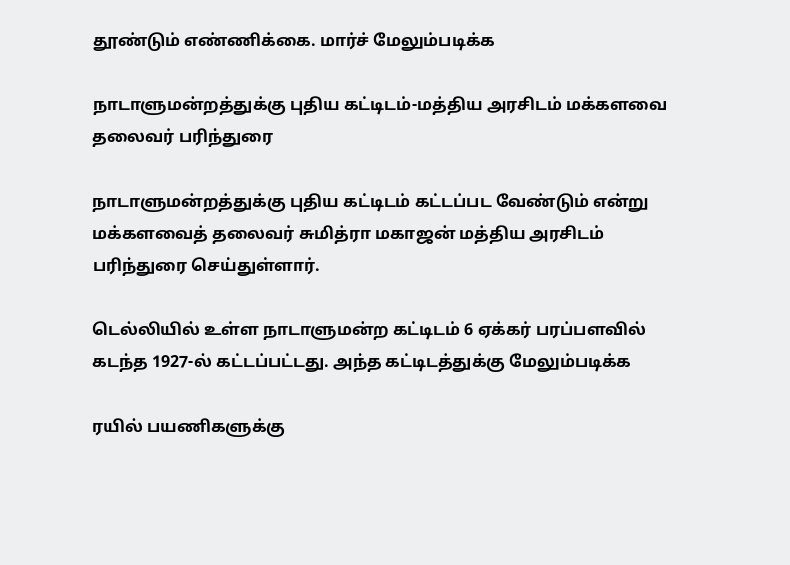தூண்டும் எண்ணிக்கை. மார்ச் மேலும்படிக்க

நாடாளுமன்றத்துக்கு புதிய கட்டிடம்-மத்திய அரசிடம் மக்களவை தலைவர் பரிந்துரை

நாடாளுமன்றத்துக்கு புதிய கட்டிடம் கட்டப்பட வேண்டும் என்று மக்களவைத் தலைவர் சுமித்ரா மகாஜன் மத்திய அரசிடம் பரிந்துரை செய்துள்ளார்.

டெல்லியில் உள்ள நாடாளுமன்ற கட்டிடம் 6 ஏக்கர் பரப்பளவில் கடந்த 1927-ல் கட்டப்பட்டது. அந்த கட்டிடத்துக்கு மேலும்படிக்க

ரயில் பயணிகளுக்கு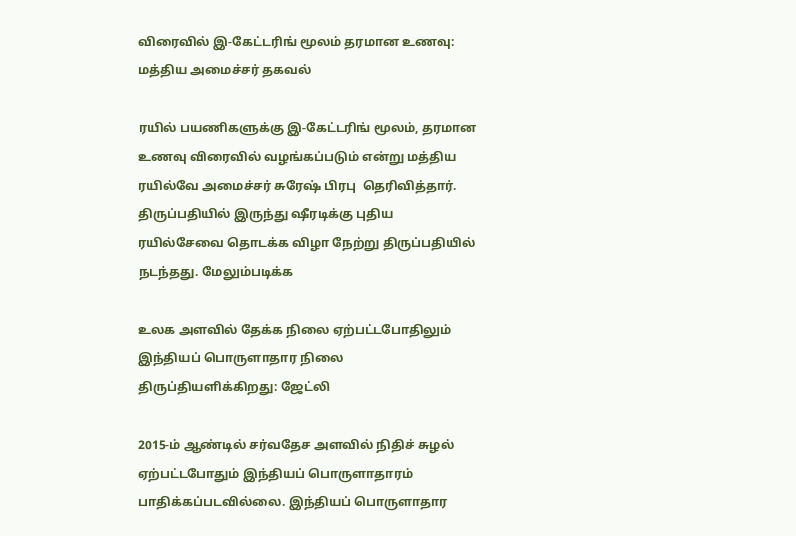விரைவில் இ-கேட்டரிங் மூலம் தரமான உணவு: மத்திய அமைச்சர் தகவல்

ரயில் பயணிகளுக்கு இ-கேட்டரிங் மூலம், தரமான உணவு விரைவில் வழங்கப்படும் என்று மத்திய ரயில்வே அமைச்சர் சுரேஷ் பிரபு  தெரிவித்தார். திருப்பதியில் இருந்து ஷீரடிக்கு புதிய ரயில்சேவை தொடக்க விழா நேற்று திருப்பதியில் நடந்தது. மேலும்படிக்க

உலக அளவில் தேக்க நிலை ஏற்பட்டபோதிலும் இந்தியப் பொருளாதார நிலை திருப்தியளிக்கிறது: ஜேட்லி

2015-ம் ஆண்டில் சர்வதேச அளவில் நிதிச் சுழல் ஏற்பட்டபோதும் இந்தியப் பொருளாதாரம் பாதிக்கப்படவில்லை. இந்தியப் பொருளாதார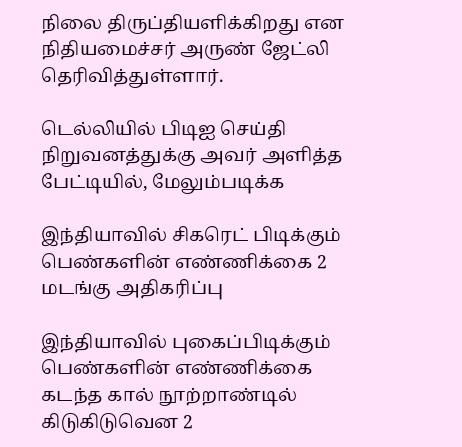நிலை திருப்தியளிக்கிறது என நிதியமைச்சர் அருண் ஜேட்லி தெரிவித்துள்ளார்.

டெல்லியில் பிடிஐ செய்தி நிறுவனத்துக்கு அவர் அளித்த பேட்டியில், மேலும்படிக்க

இந்தியாவில் சிகரெட் பிடிக்கும் பெண்களின் எண்ணிக்கை 2 மடங்கு அதிகரிப்பு

இந்தியாவில் புகைப்பிடிக்கும் பெண்களின் எண்ணிக்கை கடந்த கால் நூற்றாண்டில் கிடுகிடுவென 2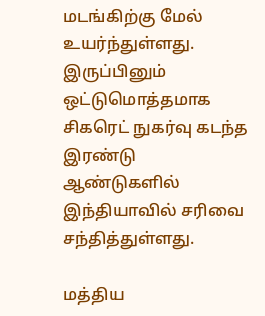மடங்கிற்கு மேல் உயர்ந்துள்ளது. இருப்பினும் ஒட்டுமொத்தமாக சிகரெட் நுகர்வு கடந்த இரண்டு ஆண்டுகளில் இந்தியாவில் சரிவை சந்தித்துள்ளது.

மத்திய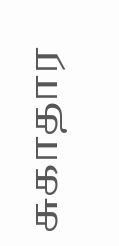சுகாதார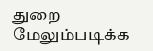துறை மேலும்படிக்க